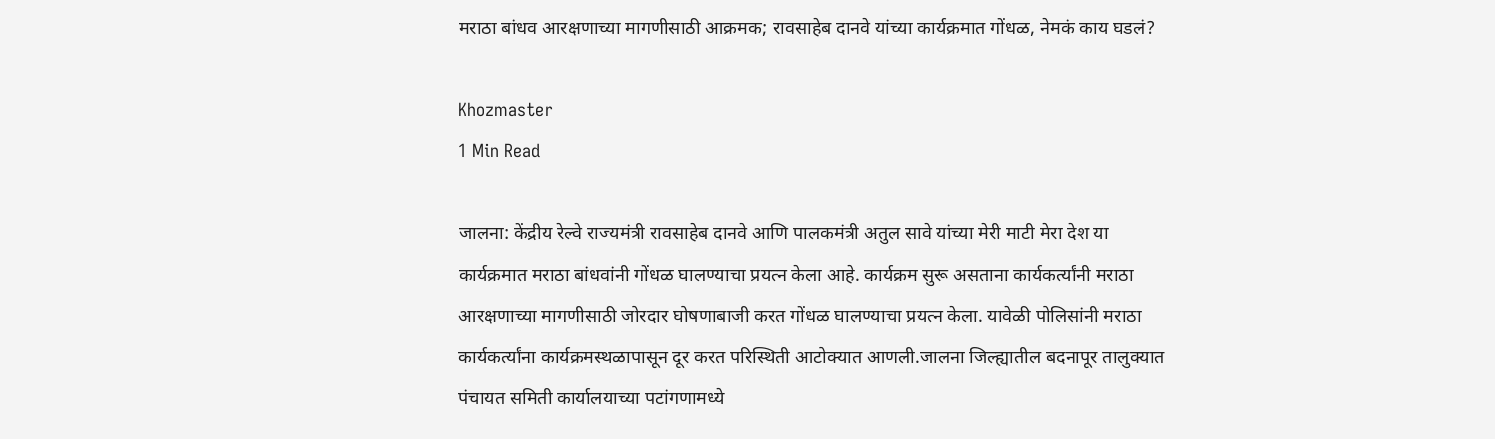मराठा बांधव आरक्षणाच्या मागणीसाठी आक्रमक; रावसाहेब दानवे यांच्या कार्यक्रमात गोंधळ, नेमकं काय घडलं?

Khozmaster
1 Min Read

जालना: केंद्रीय रेल्वे राज्यमंत्री रावसाहेब दानवे आणि पालकमंत्री अतुल सावे यांच्या मेरी माटी मेरा देश या कार्यक्रमात मराठा बांधवांनी गोंधळ घालण्याचा प्रयत्न केला आहे. कार्यक्रम सुरू असताना कार्यकर्त्यांनी मराठा आरक्षणाच्या मागणीसाठी जोरदार घोषणाबाजी करत गोंधळ घालण्याचा प्रयत्न केला. यावेळी पोलिसांनी मराठा कार्यकर्त्यांना कार्यक्रमस्थळापासून दूर करत परिस्थिती आटोक्यात आणली.जालना जिल्ह्यातील बदनापूर तालुक्यात पंचायत समिती कार्यालयाच्या पटांगणामध्ये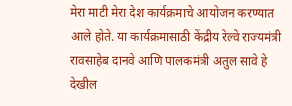मेरा माटी मेरा देश कार्यक्रमाचे आयोजन करण्यात आले होते. या कार्यक्रमासाठी केंद्रीय रेल्वे राज्यमंत्री रावसाहेब दानवे आणि पालकमंत्री अतुल सावे हे देखील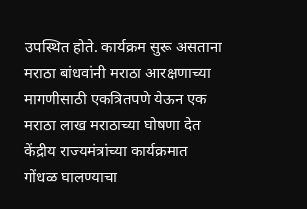उपस्थित होते. कार्यक्रम सुरू असताना मराठा बांधवांनी मराठा आरक्षणाच्या मागणीसाठी एकत्रितपणे येऊन एक मराठा लाख मराठाच्या घोषणा देत केंद्रीय राज्यमंत्रांच्या कार्यक्रमात गोंधळ घालण्याचा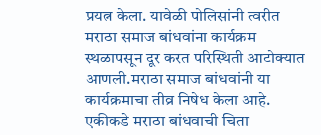प्रयत्न केला. यावेळी पोलिसांनी त्वरीत मराठा समाज बांधवांना कार्यक्रम स्थळापसून दूर करत परिस्थिती आटोक्यात आणली.मराठा समाज बांधवांनी या कार्यक्रमाचा तीव्र निषेध केला आहे. एकीकडे मराठा बांधवाची चिता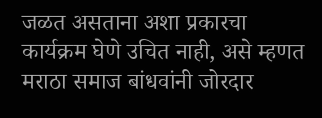जळत असताना अशा प्रकारचा कार्यक्रम घेणे उचित नाही, असे म्हणत मराठा समाज बांधवांनी जोरदार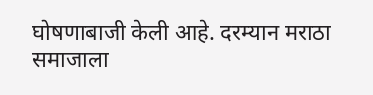घोषणाबाजी केली आहे. दरम्यान मराठा समाजाला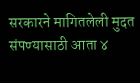सरकारने मागितलेली मुदत संपण्यासाठी आता ४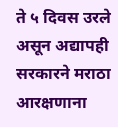ते ५ दिवस उरले असून अद्यापही सरकारने मराठा आरक्षणाना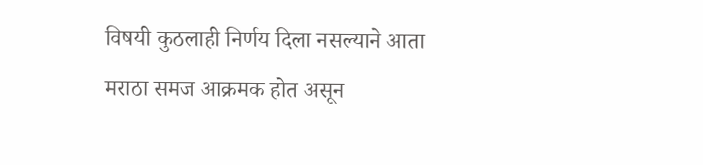विषयी कुठलाही निर्णय दिला नसल्याने आता मराठा समज आक्रमक होत असून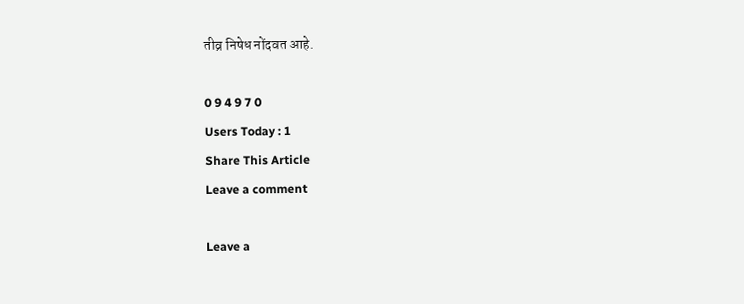तीव्र निषेध नोंदवत आहे.

0 9 4 9 7 0
Users Today : 1
Share This Article
Leave a comment

Leave a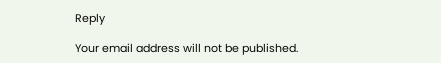Reply

Your email address will not be published.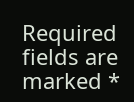Required fields are marked *